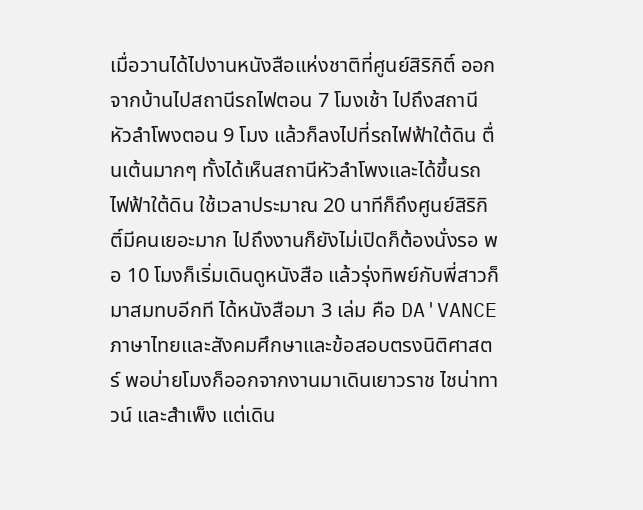เมื่อวานได้ไปงานหนังสือแห่งชาติที่ศูนย์สิริกิติ์ ออกจากบ้านไปสถานีรถไฟตอน 7 โมงเช้า ไปถึงสถานีหัวลำโพงตอน 9 โมง แล้วก็ลงไปที่รถไฟฟ้าใต้ดิน ตื่นเต้นมากๆ ทั้งได้เห็นสถานีหัวลำโพงและได้ขึ้นรถไฟฟ้าใต้ดิน ใช้เวลาประมาณ 20 นาทีก็ถึงศูนย์สิริกิติ์มีคนเยอะมาก ไปถึงงานก็ยังไม่เปิดก็ต้องนั่งรอ พอ 10 โมงก็เริ่มเดินดูหนังสือ แล้วรุ่งทิพย์กับพี่สาวก็มาสมทบอีกที ได้หนังสือมา 3 เล่ม คือ DA'VANCE ภาษาไทยและสังคมศึกษาและข้อสอบตรงนิติศาสตร์ พอบ่ายโมงก็ออกจากงานมาเดินเยาวราช ไชน่าทาวน์ และสำเพ็ง แต่เดิน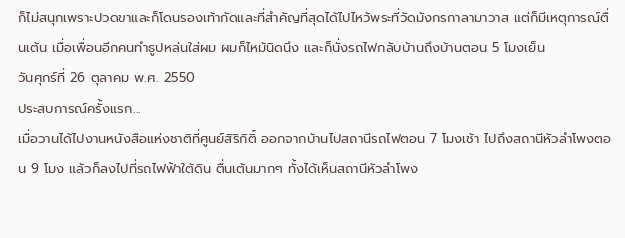ก็ไม่สนุกเพราะปวดขาและก็โดนรองเท้ากัดและที่สำคัญที่สุดได้ไปไหว้พระที่วัดมังกรกาลามาวาส แต่ก็มีเหตุการณ์ตื่นเต้น เมื่อเพื่อนอีกคนทำธูปหล่นใส่ผม ผมก็ไหม้นิดนึง และก็นั่งรถไฟกลับบ้านถึงบ้านตอน 5 โมงเย็น
วันศุกร์ที่ 26 ตุลาคม พ.ศ. 2550
ประสบการณ์ครั้งแรก...
เมื่อวานได้ไปงานหนังสือแห่งชาติที่ศูนย์สิริกิติ์ ออกจากบ้านไปสถานีรถไฟตอน 7 โมงเช้า ไปถึงสถานีหัวลำโพงตอน 9 โมง แล้วก็ลงไปที่รถไฟฟ้าใต้ดิน ตื่นเต้นมากๆ ทั้งได้เห็นสถานีหัวลำโพง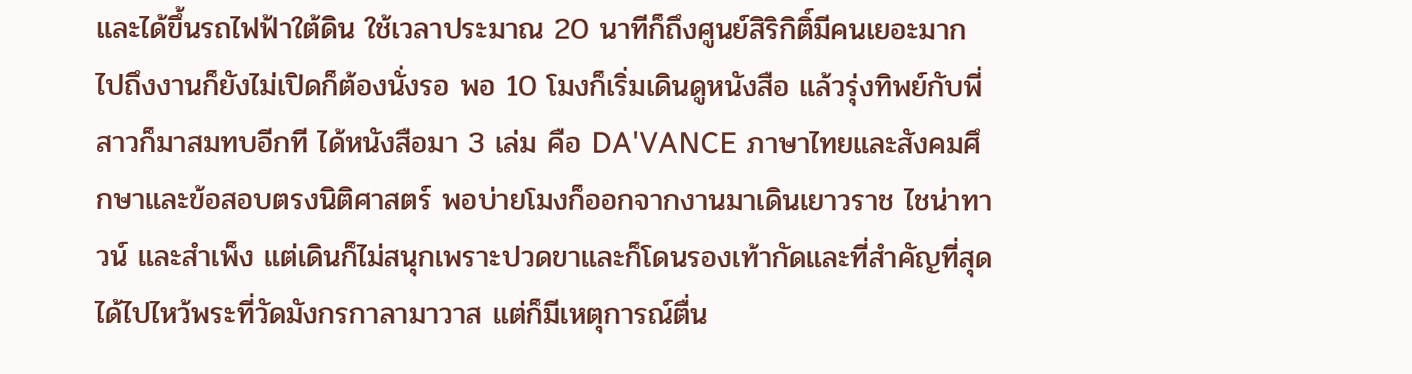และได้ขึ้นรถไฟฟ้าใต้ดิน ใช้เวลาประมาณ 20 นาทีก็ถึงศูนย์สิริกิติ์มีคนเยอะมาก ไปถึงงานก็ยังไม่เปิดก็ต้องนั่งรอ พอ 10 โมงก็เริ่มเดินดูหนังสือ แล้วรุ่งทิพย์กับพี่สาวก็มาสมทบอีกที ได้หนังสือมา 3 เล่ม คือ DA'VANCE ภาษาไทยและสังคมศึกษาและข้อสอบตรงนิติศาสตร์ พอบ่ายโมงก็ออกจากงานมาเดินเยาวราช ไชน่าทาวน์ และสำเพ็ง แต่เดินก็ไม่สนุกเพราะปวดขาและก็โดนรองเท้ากัดและที่สำคัญที่สุดได้ไปไหว้พระที่วัดมังกรกาลามาวาส แต่ก็มีเหตุการณ์ตื่น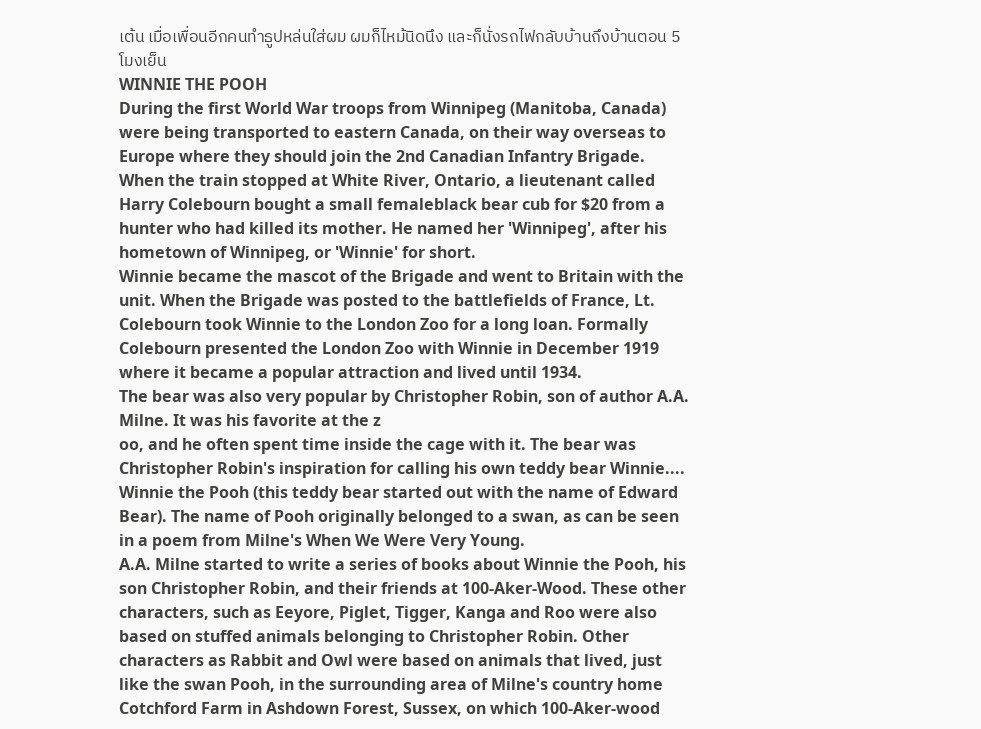เต้น เมื่อเพื่อนอีกคนทำธูปหล่นใส่ผม ผมก็ไหม้นิดนึง และก็นั่งรถไฟกลับบ้านถึงบ้านตอน 5 โมงเย็น
WINNIE THE POOH
During the first World War troops from Winnipeg (Manitoba, Canada) were being transported to eastern Canada, on their way overseas to Europe where they should join the 2nd Canadian Infantry Brigade. When the train stopped at White River, Ontario, a lieutenant called Harry Colebourn bought a small femaleblack bear cub for $20 from a hunter who had killed its mother. He named her 'Winnipeg', after his hometown of Winnipeg, or 'Winnie' for short.
Winnie became the mascot of the Brigade and went to Britain with the unit. When the Brigade was posted to the battlefields of France, Lt. Colebourn took Winnie to the London Zoo for a long loan. Formally Colebourn presented the London Zoo with Winnie in December 1919 where it became a popular attraction and lived until 1934.
The bear was also very popular by Christopher Robin, son of author A.A. Milne. It was his favorite at the z
oo, and he often spent time inside the cage with it. The bear was Christopher Robin's inspiration for calling his own teddy bear Winnie.... Winnie the Pooh (this teddy bear started out with the name of Edward Bear). The name of Pooh originally belonged to a swan, as can be seen in a poem from Milne's When We Were Very Young.
A.A. Milne started to write a series of books about Winnie the Pooh, his son Christopher Robin, and their friends at 100-Aker-Wood. These other characters, such as Eeyore, Piglet, Tigger, Kanga and Roo were also based on stuffed animals belonging to Christopher Robin. Other characters as Rabbit and Owl were based on animals that lived, just like the swan Pooh, in the surrounding area of Milne's country home Cotchford Farm in Ashdown Forest, Sussex, on which 100-Aker-wood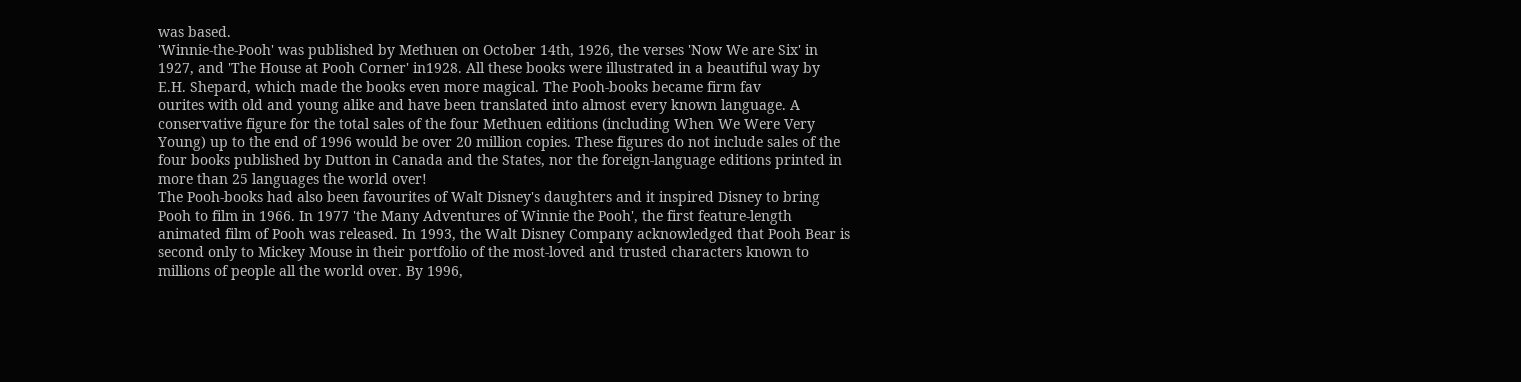was based.
'Winnie-the-Pooh' was published by Methuen on October 14th, 1926, the verses 'Now We are Six' in 1927, and 'The House at Pooh Corner' in1928. All these books were illustrated in a beautiful way by E.H. Shepard, which made the books even more magical. The Pooh-books became firm fav
ourites with old and young alike and have been translated into almost every known language. A conservative figure for the total sales of the four Methuen editions (including When We Were Very Young) up to the end of 1996 would be over 20 million copies. These figures do not include sales of the four books published by Dutton in Canada and the States, nor the foreign-language editions printed in more than 25 languages the world over!
The Pooh-books had also been favourites of Walt Disney's daughters and it inspired Disney to bring Pooh to film in 1966. In 1977 'the Many Adventures of Winnie the Pooh', the first feature-length animated film of Pooh was released. In 1993, the Walt Disney Company acknowledged that Pooh Bear is second only to Mickey Mouse in their portfolio of the most-loved and trusted characters known to millions of people all the world over. By 1996,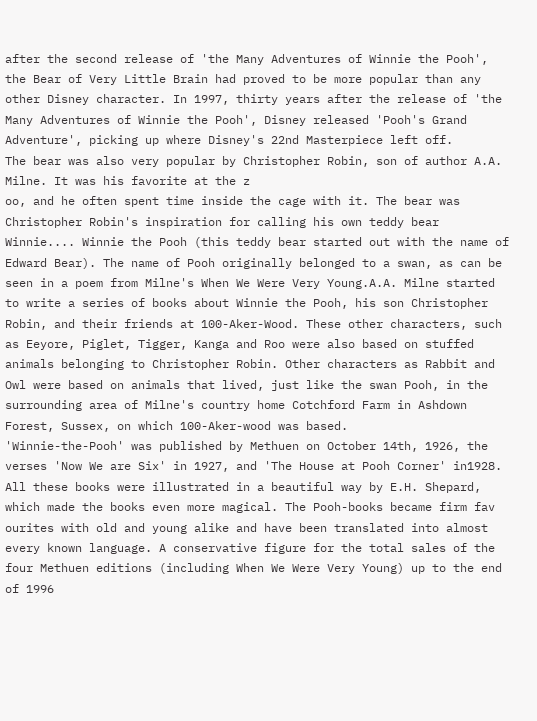after the second release of 'the Many Adventures of Winnie the Pooh', the Bear of Very Little Brain had proved to be more popular than any other Disney character. In 1997, thirty years after the release of 'the Many Adventures of Winnie the Pooh', Disney released 'Pooh's Grand Adventure', picking up where Disney's 22nd Masterpiece left off.
The bear was also very popular by Christopher Robin, son of author A.A. Milne. It was his favorite at the z
oo, and he often spent time inside the cage with it. The bear was Christopher Robin's inspiration for calling his own teddy bear Winnie.... Winnie the Pooh (this teddy bear started out with the name of Edward Bear). The name of Pooh originally belonged to a swan, as can be seen in a poem from Milne's When We Were Very Young.A.A. Milne started to write a series of books about Winnie the Pooh, his son Christopher Robin, and their friends at 100-Aker-Wood. These other characters, such as Eeyore, Piglet, Tigger, Kanga and Roo were also based on stuffed animals belonging to Christopher Robin. Other characters as Rabbit and Owl were based on animals that lived, just like the swan Pooh, in the surrounding area of Milne's country home Cotchford Farm in Ashdown Forest, Sussex, on which 100-Aker-wood was based.
'Winnie-the-Pooh' was published by Methuen on October 14th, 1926, the verses 'Now We are Six' in 1927, and 'The House at Pooh Corner' in1928. All these books were illustrated in a beautiful way by E.H. Shepard, which made the books even more magical. The Pooh-books became firm fav
ourites with old and young alike and have been translated into almost every known language. A conservative figure for the total sales of the four Methuen editions (including When We Were Very Young) up to the end of 1996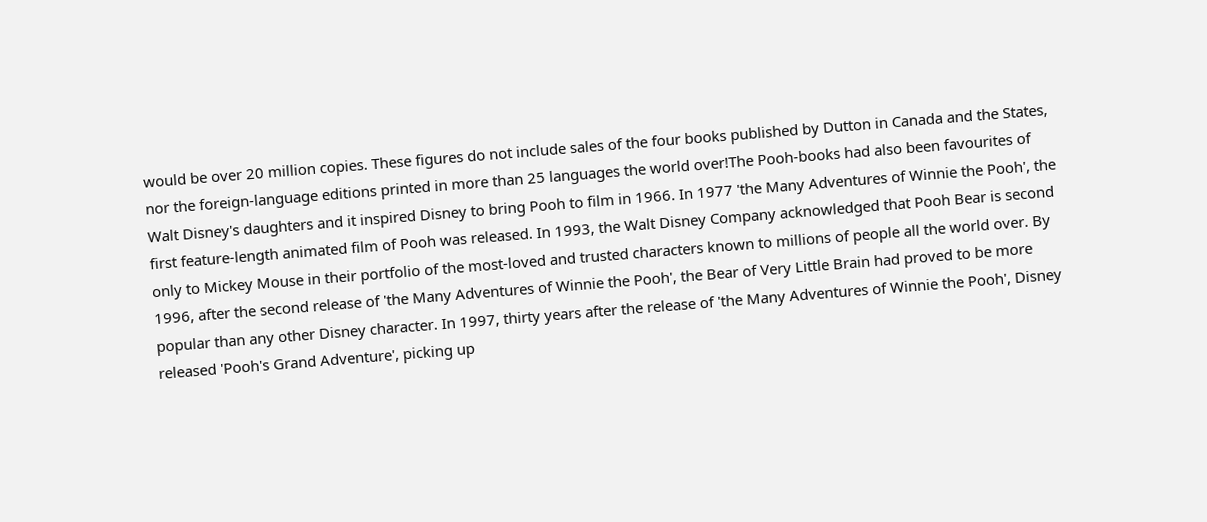would be over 20 million copies. These figures do not include sales of the four books published by Dutton in Canada and the States, nor the foreign-language editions printed in more than 25 languages the world over!The Pooh-books had also been favourites of Walt Disney's daughters and it inspired Disney to bring Pooh to film in 1966. In 1977 'the Many Adventures of Winnie the Pooh', the first feature-length animated film of Pooh was released. In 1993, the Walt Disney Company acknowledged that Pooh Bear is second only to Mickey Mouse in their portfolio of the most-loved and trusted characters known to millions of people all the world over. By 1996, after the second release of 'the Many Adventures of Winnie the Pooh', the Bear of Very Little Brain had proved to be more popular than any other Disney character. In 1997, thirty years after the release of 'the Many Adventures of Winnie the Pooh', Disney released 'Pooh's Grand Adventure', picking up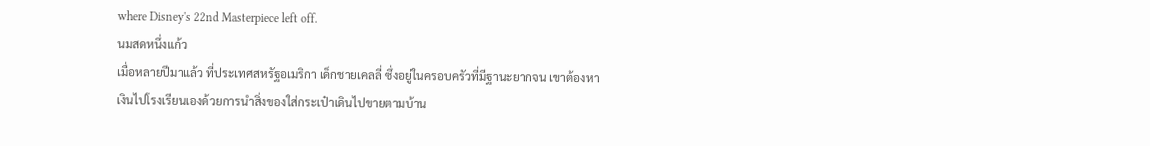where Disney's 22nd Masterpiece left off.
นมสดหนึ่งแก้ว
เมื่อหลายปีมาแล้ว ที่ประเทศสหรัฐอเมริกา เด็กชายเคลลี่ ซึ่งอยู่ในครอบครัวที่มีฐานะยากจน เขาต้องหาเงินไปโรงเรียนเองด้วยการนำสิ่งของใส่กระเป๋าเดินไปขายตามบ้าน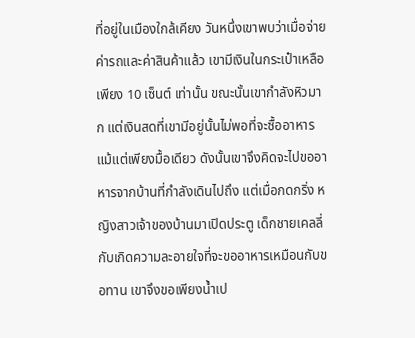ที่อยู่ในเมืองใกล้เคียง วันหนึ่งเขาพบว่าเมื่อจ่ายค่ารถและค่าสินค้าแล้ว เขามีเงินในกระเป๋าเหลือเพียง 10 เซ็นต์ เท่านั้น ขณะนั้นเขากำลังหิวมาก แต่เงินสดที่เขามีอยู่นั้นไม่พอที่จะซื้ออาหารแม้แต่เพียงมื้อเดียว ดังนั้นเขาจึงคิดจะไปขออาหารจากบ้านที่กำลังเดินไปถึง แต่เมื่อกดกริ่ง หญิงสาวเจ้าของบ้านมาเปิดประตู เด็กชายเคลลี่ กับเกิดความละอายใจที่จะขออาหารเหมือนกับขอทาน เขาจึงขอเพียงน้ำเป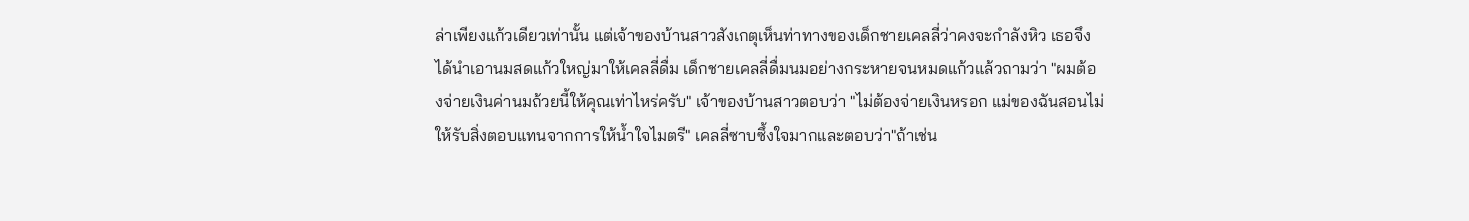ล่าเพียงแก้วเดียวเท่านั้น แต่เจ้าของบ้านสาวสังเกตุเห็นท่าทางของเด็กชายเคลลี่ว่าคงจะกำลังหิว เธอจึงได้นำเอานมสดแก้วใหญ่มาให้เคลลี่ดื่ม เด็กชายเคลลี่ดื่มนมอย่างกระหายจนหมดแก้วแล้วถามว่า "ผมต้องจ่ายเงินค่านมถ้วยนี้ให้คุณเท่าไหร่ครับ" เจ้าของบ้านสาวตอบว่า "ไม่ต้องจ่ายเงินหรอก แม่ของฉันสอนไม่ให้รับสิ่งตอบแทนจากการให้น้ำใจไมตรี" เคลลี่ซาบซึ้งใจมากและตอบว่า"ถ้าเช่น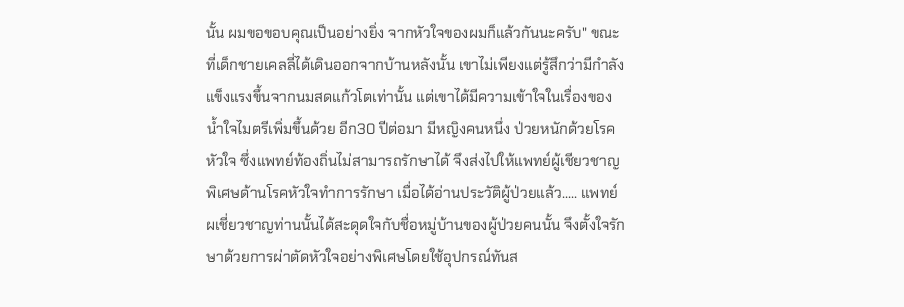นั้น ผมขอขอบคุณเป็นอย่างยิ่ง จากหัวใจของผมก็แล้วกันนะครับ" ขณะที่เด็กชายเคลลี่ได้เดินออกจากบ้านหลังนั้น เขาไม่เพียงแต่รู้สึกว่ามีกำลังแข็งแรงขึ้นจากนมสดแก้วโตเท่านั้น แต่เขาได้มีความเข้าใจในเรื่องของน้ำใจไมตรีเพิ่มขึ้นด้วย อีก30 ปีต่อมา มีหญิงคนหนึ่ง ป่วยหนักด้วยโรคหัวใจ ซึ่งแพทย์ท้องถิ่นไม่สามารถรักษาได้ จึงส่งไปให้แพทย์ผู้เชียวชาญพิเศษด้านโรคหัวใจทำการรักษา เมื่อได้อ่านประวัติผู้ป่วยแล้ว..... แพทย์ผเชี่ยวชาญท่านนั้นได้สะดุดใจกับชื่อหมู่บ้านของผู้ป่วยคนนั้น จึงตั้งใจรักษาด้วยการผ่าตัดหัวใจอย่างพิเศษโดยใช้อุปกรณ์ทันส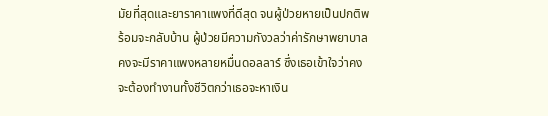มัยที่สุดและยาราคาแพงที่ดีสุด จนผู้ป่วยหายเป็นปกติพร้อมจะกลับบ้าน ผู้ป่วยมีความกังวลว่าค่ารักษาพยาบาลคงจะมีราคาแพงหลายหมื่นดอลลาร์ ซึ่งเธอเข้าใจว่าคงจะต้องทำงานทั้งชีวิตกว่าเธอจะหาเงิน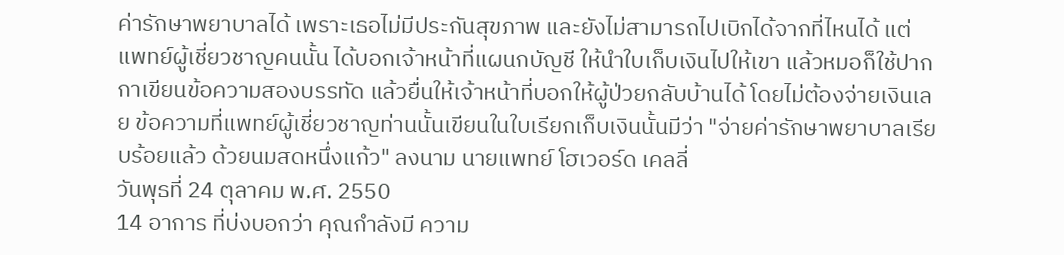ค่ารักษาพยาบาลได้ เพราะเธอไม่มีประกันสุขภาพ และยังไม่สามารถไปเบิกได้จากที่ไหนได้ แต่แพทย์ผู้เชี่ยวชาญคนนั้น ได้บอกเจ้าหน้าที่แผนกบัญชี ให้นำใบเก็บเงินไปให้เขา แล้วหมอก็ใช้ปากกาเขียนข้อความสองบรรทัด แล้วยื่นให้เจ้าหน้าที่บอกให้ผู้ป่วยกลับบ้านได้ โดยไม่ต้องจ่ายเงินเลย ข้อความที่แพทย์ผู้เชี่ยวชาญท่านนั้นเขียนในใบเรียกเก็บเงินนั้นมีว่า "จ่ายค่ารักษาพยาบาลเรียบร้อยแล้ว ด้วยนมสดหนึ่งแก้ว" ลงนาม นายแพทย์ โฮเวอร์ด เคลลี่
วันพุธที่ 24 ตุลาคม พ.ศ. 2550
14 อาการ ที่บ่งบอกว่า คุณกำลังมี ความ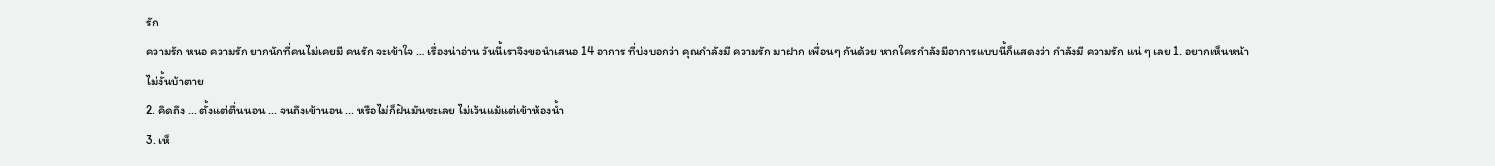รัก
ความรัก หนอ ความรัก ยากนักที่คนไม่เคยมี คนรัก จะเข้าใจ … เรื่องน่าอ่าน วันนี้เราจึงขอนำเสนอ 14 อาการ ที่บ่งบอกว่า คุณกำลังมี ความรัก มาฝาก เพื่อนๆ กันด้วย หากใครกำลังมีอาการแบบนี้ก็แสดงว่า กำลังมี ความรัก แน่ ๆ เลย 1. อยากเห็นหน้าไม่งั้นบ้าตาย
2. คิดถึง ... ตั้งแต่ตื่นนอน ... จนถึงเข้านอน ... หรือไม่ก็ฝันมันซะเลย ไม่เว้นแม้แต่เข้าห้องน้ำ
3. เห็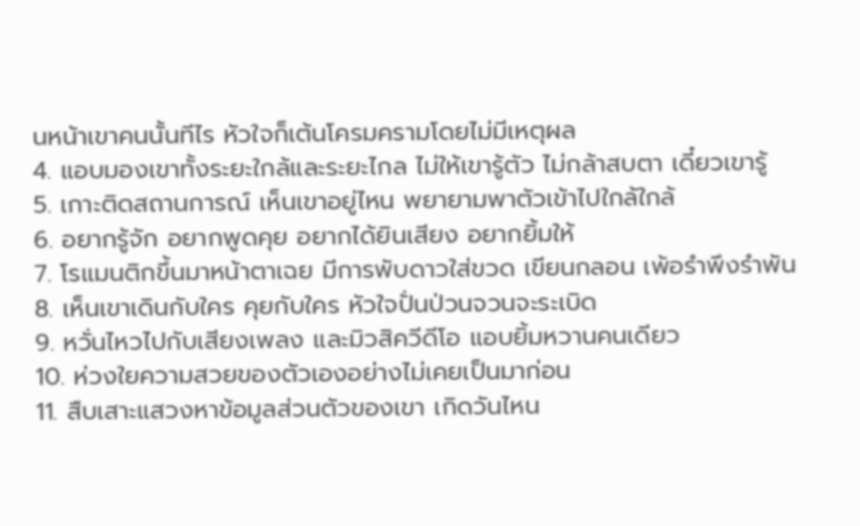นหน้าเขาคนนั้นทีไร หัวใจก็เต้นโครมครามโดยไม่มีเหตุผล
4. แอบมองเขาทั้งระยะใกล้และระยะไกล ไม่ให้เขารู้ตัว ไม่กล้าสบตา เดี๋ยวเขารู้
5. เกาะติดสถานการณ์ เห็นเขาอยู่ไหน พยายามพาตัวเข้าไปใกล้ใกล้
6. อยากรู้จัก อยากพูดคุย อยากได้ยินเสียง อยากยิ้มให้
7. โรแมนติกขึ้นมาหน้าตาเฉย มีการพับดาวใส่ขวด เขียนกลอน เพ้อรำพึงรำพัน
8. เห็นเขาเดินกับใคร คุยกับใคร หัวใจปั่นป่วนจวนจะระเบิด
9. หวั่นไหวไปกับเสียงเพลง และมิวสิควีดีโอ แอบยิ้มหวานคนเดียว
10. ห่วงใยความสวยของตัวเองอย่างไม่เคยเป็นมาก่อน
11. สืบเสาะแสวงหาข้อมูลส่วนตัวของเขา เกิดวันไหน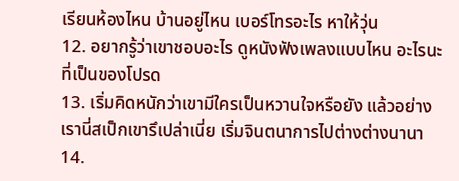เรียนห้องไหน บ้านอยู่ไหน เบอร์โทรอะไร หาให้วุ่น
12. อยากรู้ว่าเขาชอบอะไร ดูหนังฟังเพลงแบบไหน อะไรนะที่เป็นของโปรด
13. เริ่มคิดหนักว่าเขามีใครเป็นหวานใจหรือยัง แล้วอย่างเรานี่สเป็กเขารึเปล่าเนี่ย เริ่มจินตนาการไปต่างต่างนานา
14.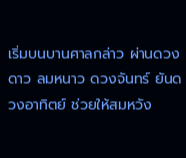เริ่มบนบานศาลกล่าว ผ่านดวงดาว ลมหนาว ดวงจันทร์ ยันดวงอาทิตย์ ช่วยให้สมหวัง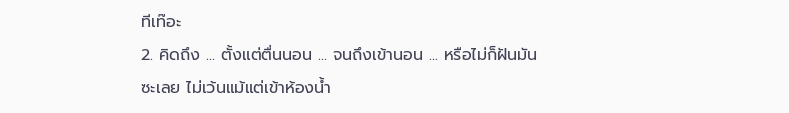ทีเท๊อะ
2. คิดถึง ... ตั้งแต่ตื่นนอน ... จนถึงเข้านอน ... หรือไม่ก็ฝันมันซะเลย ไม่เว้นแม้แต่เข้าห้องน้ำ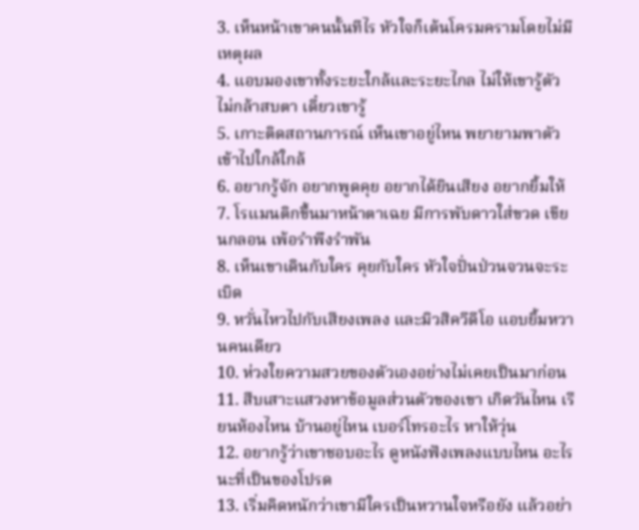3. เห็นหน้าเขาคนนั้นทีไร หัวใจก็เต้นโครมครามโดยไม่มีเหตุผล
4. แอบมองเขาทั้งระยะใกล้และระยะไกล ไม่ให้เขารู้ตัว ไม่กล้าสบตา เดี๋ยวเขารู้
5. เกาะติดสถานการณ์ เห็นเขาอยู่ไหน พยายามพาตัวเข้าไปใกล้ใกล้
6. อยากรู้จัก อยากพูดคุย อยากได้ยินเสียง อยากยิ้มให้
7. โรแมนติกขึ้นมาหน้าตาเฉย มีการพับดาวใส่ขวด เขียนกลอน เพ้อรำพึงรำพัน
8. เห็นเขาเดินกับใคร คุยกับใคร หัวใจปั่นป่วนจวนจะระเบิด
9. หวั่นไหวไปกับเสียงเพลง และมิวสิควีดีโอ แอบยิ้มหวานคนเดียว
10. ห่วงใยความสวยของตัวเองอย่างไม่เคยเป็นมาก่อน
11. สืบเสาะแสวงหาข้อมูลส่วนตัวของเขา เกิดวันไหน เรียนห้องไหน บ้านอยู่ไหน เบอร์โทรอะไร หาให้วุ่น
12. อยากรู้ว่าเขาชอบอะไร ดูหนังฟังเพลงแบบไหน อะไรนะที่เป็นของโปรด
13. เริ่มคิดหนักว่าเขามีใครเป็นหวานใจหรือยัง แล้วอย่า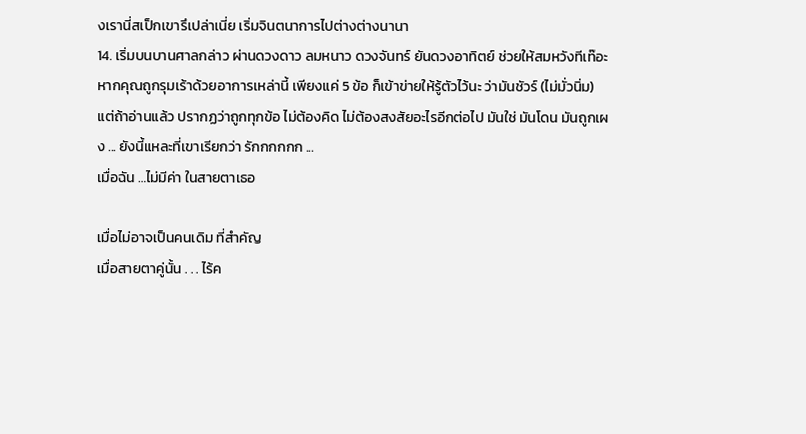งเรานี่สเป็กเขารึเปล่าเนี่ย เริ่มจินตนาการไปต่างต่างนานา
14. เริ่มบนบานศาลกล่าว ผ่านดวงดาว ลมหนาว ดวงจันทร์ ยันดวงอาทิตย์ ช่วยให้สมหวังทีเท๊อะ
หากคุณถูกรุมเร้าด้วยอาการเหล่านี้ เพียงแค่ 5 ข้อ ก็เข้าข่ายให้รู้ตัวไว้นะ ว่ามันชัวร์ (ไม่มั่วนิ่ม) แต่ถ้าอ่านแล้ว ปรากฏว่าถูกทุกข้อ ไม่ต้องคิด ไม่ต้องสงสัยอะไรอีกต่อไป มันใช่ มันโดน มันถูกเผง ... ยังนี้แหละที่เขาเรียกว่า รักกกกกก ...
เมื่อฉัน …ไม่มีค่า ในสายตาเธอ

เมื่อไม่อาจเป็นคนเดิม ที่สำคัญ
เมื่อสายตาคู่นั้น . . . ไร้ค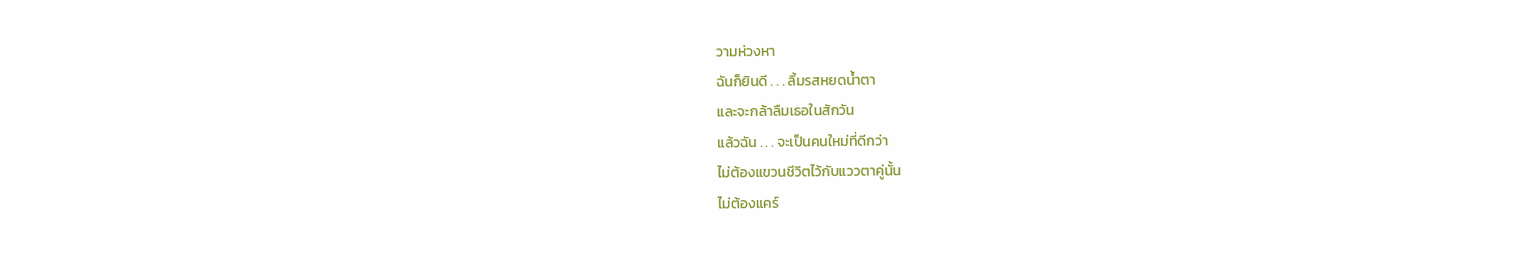วามห่วงหา
ฉันก็ยินดี . . . ลิ้มรสหยดน้ำตา
และจะกล้าลืมเธอในสักวัน
แล้วฉัน . . . จะเป็นคนใหม่ที่ดีกว่า
ไม่ต้องแขวนชีวิตไว้กับแววตาคู่นั้น
ไม่ต้องแคร์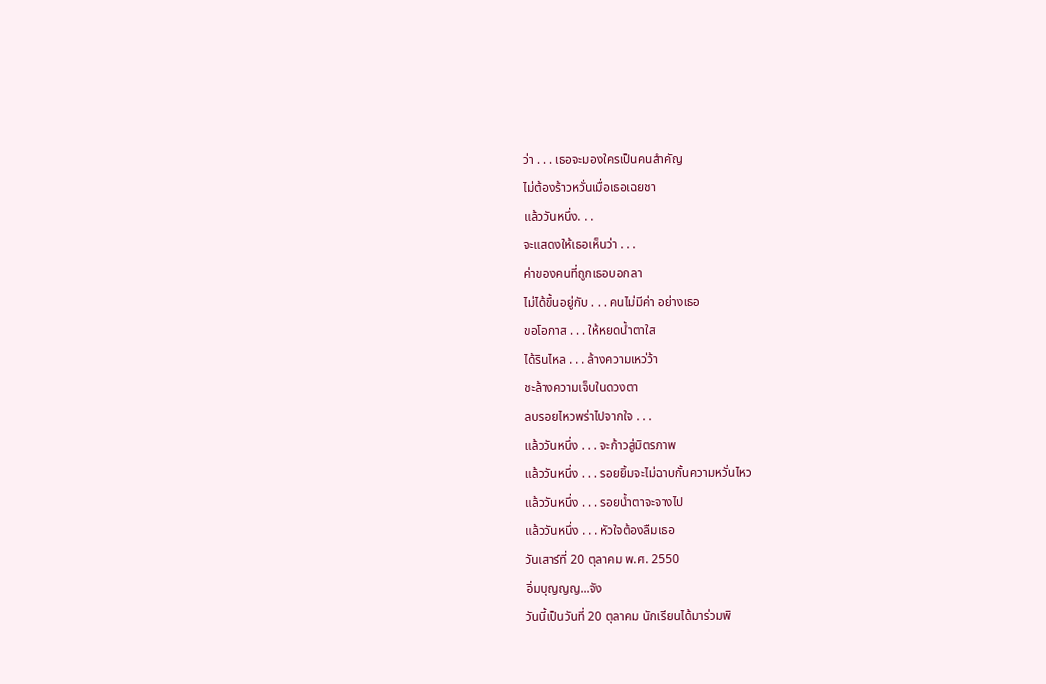ว่า . . . เธอจะมองใครเป็นคนสำคัญ
ไม่ต้องร้าวหวั่นเมื่อเธอเฉยชา
แล้ววันหนึ่ง. . .
จะแสดงให้เธอเห็นว่า . . .
ค่าของคนที่ถูกเธอบอกลา
ไม่ได้ขึ้นอยู่กับ . . . คนไม่มีค่า อย่างเธอ
ขอโอกาส . . . ให้หยดน้ำตาใส
ได้รินไหล . . . ล้างความเหว่ว้า
ชะล้างความเจ็บในดวงตา
ลบรอยไหวพร่าไปจากใจ . . .
แล้ววันหนึ่ง . . . จะก้าวสู่มิตรภาพ
แล้ววันหนึ่ง . . . รอยยิ้มจะไม่ฉาบกั้นความหวั่นไหว
แล้ววันหนึ่ง . . . รอยน้ำตาจะจางไป
แล้ววันหนึ่ง . . . หัวใจต้องลืมเธอ
วันเสาร์ที่ 20 ตุลาคม พ.ศ. 2550
อิ่มบุญญญ...จัง
วันนี้เป็นวันที่ 20 ตุลาคม นักเรียนได้มาร่วมพิ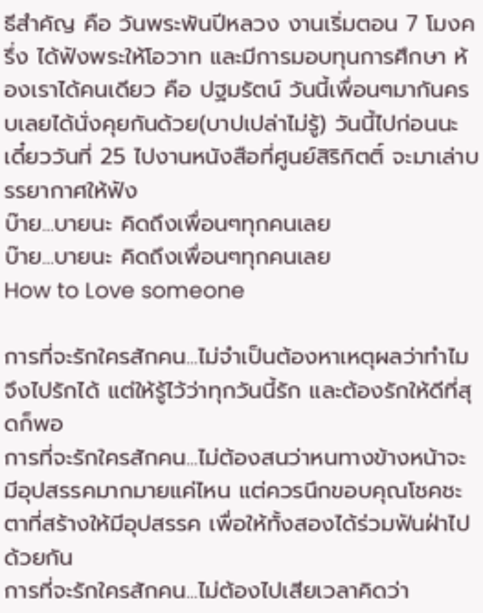ธีสำคัญ คือ วันพระพันปีหลวง งานเริ่มตอน 7 โมงครึ่ง ได้ฟังพระให้โอวาท และมีการมอบทุนการศึกษา ห้องเราได้คนเดียว คือ ปฐมรัตน์ วันนี้เพื่อนๆมากันครบเลยได้นั่งคุยกันด้วย(บาปเปล่าไม่รู้) วันนี้ไปก่อนนะ เดี๋ยววันที่ 25 ไปงานหนังสือที่ศูนย์สิริกิตติ์ จะมาเล่าบรรยากาศให้ฟัง
บ๊าย...บายนะ คิดถึงเพื่อนๆทุกคนเลย
บ๊าย...บายนะ คิดถึงเพื่อนๆทุกคนเลย
How to Love someone

การที่จะรักใครสักคน...ไม่จำเป็นต้องหาเหตุผลว่าทำไมจึงไปรักได้ แต่ให้รู้ไว้ว่าทุกวันนี้รัก และต้องรักให้ดีที่สุดก็พอ
การที่จะรักใครสักคน...ไม่ต้องสนว่าหนทางข้างหน้าจะมีอุปสรรคมากมายแค่ไหน แต่ควรนึกขอบคุณโชคชะตาที่สร้างให้มีอุปสรรค เพื่อให้ทั้งสองได้ร่วมฟันฝ่าไปด้วยกัน
การที่จะรักใครสักคน...ไม่ต้องไปเสียเวลาคิดว่า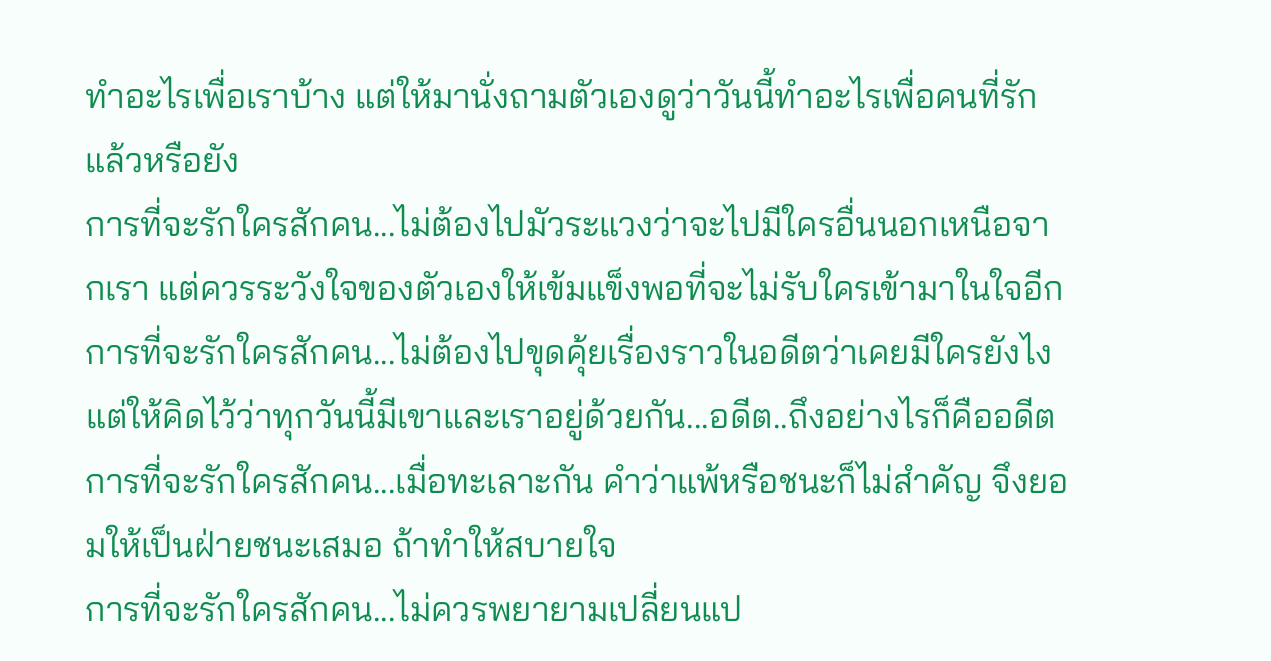ทำอะไรเพื่อเราบ้าง แต่ให้มานั่งถามตัวเองดูว่าวันนี้ทำอะไรเพื่อคนที่รักแล้วหรือยัง
การที่จะรักใครสักคน...ไม่ต้องไปมัวระแวงว่าจะไปมีใครอื่นนอกเหนือจากเรา แต่ควรระวังใจของตัวเองให้เข้มแข็งพอที่จะไม่รับใครเข้ามาในใจอีก
การที่จะรักใครสักคน...ไม่ต้องไปขุดคุ้ยเรื่องราวในอดีตว่าเคยมีใครยังไง แต่ให้คิดไว้ว่าทุกวันนี้มีเขาและเราอยู่ด้วยกัน...อดีต..ถึงอย่างไรก็คืออดีต
การที่จะรักใครสักคน...เมื่อทะเลาะกัน คำว่าแพ้หรือชนะก็ไม่สำคัญ จึงยอมให้เป็นฝ่ายชนะเสมอ ถ้าทำให้สบายใจ
การที่จะรักใครสักคน...ไม่ควรพยายามเปลี่ยนแป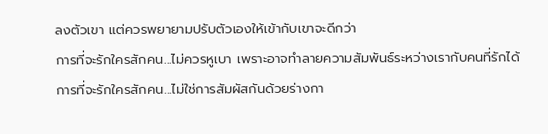ลงตัวเขา แต่ควรพยายามปรับตัวเองให้เข้ากับเขาจะดีกว่า
การที่จะรักใครสักคน...ไม่ควรหูเบา เพราะอาจทำลายความสัมพันธ์ระหว่างเรากับคนที่รักได้
การที่จะรักใครสักคน...ไม่ใช่การสัมผัสกันด้วยร่างกา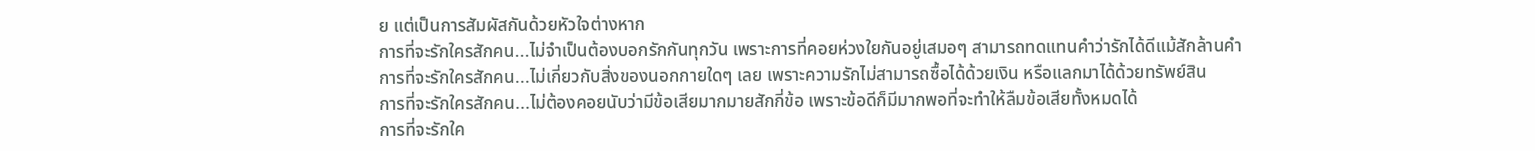ย แต่เป็นการสัมผัสกันด้วยหัวใจต่างหาก
การที่จะรักใครสักคน...ไม่จำเป็นต้องบอกรักกันทุกวัน เพราะการที่คอยห่วงใยกันอยู่เสมอๆ สามารถทดแทนคำว่ารักได้ดีแม้สักล้านคำ
การที่จะรักใครสักคน...ไม่เกี่ยวกับสิ่งของนอกกายใดๆ เลย เพราะความรักไม่สามารถซื้อได้ด้วยเงิน หรือแลกมาได้ด้วยทรัพย์สิน
การที่จะรักใครสักคน...ไม่ต้องคอยนับว่ามีข้อเสียมากมายสักกี่ข้อ เพราะข้อดีก็มีมากพอที่จะทำให้ลืมข้อเสียทั้งหมดได้
การที่จะรักใค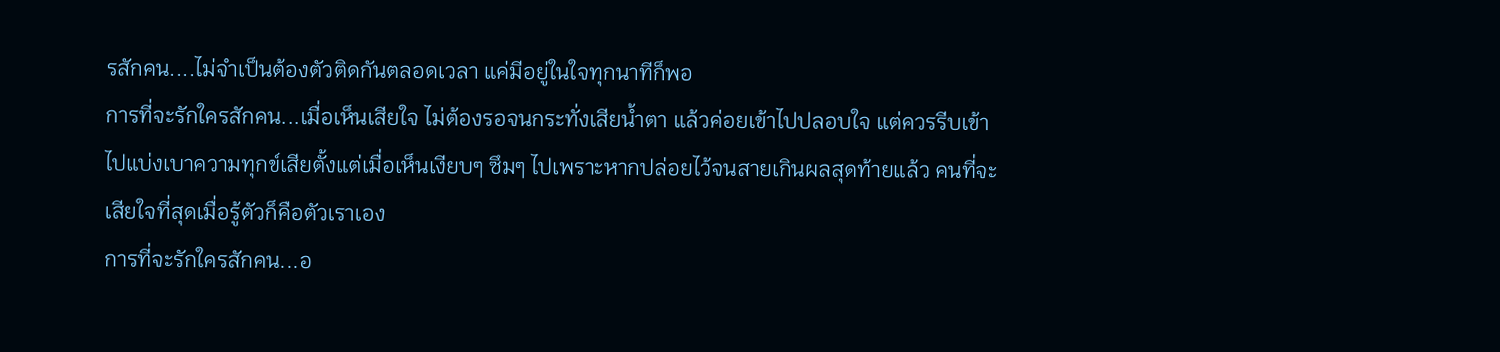รสักคน....ไม่จำเป็นต้องตัวติดกันตลอดเวลา แค่มีอยู่ในใจทุกนาทีก็พอ
การที่จะรักใครสักคน...เมื่อเห็นเสียใจ ไม่ต้องรอจนกระทั่งเสียน้ำตา แล้วค่อยเข้าไปปลอบใจ แต่ควรรีบเข้าไปแบ่งเบาความทุกข์เสียตั้งแต่เมื่อเห็นเงียบๆ ซึมๆ ไปเพราะหากปล่อยไว้จนสายเกินผลสุดท้ายแล้ว คนที่จะเสียใจที่สุดเมื่อรู้ตัวก็คือตัวเราเอง
การที่จะรักใครสักคน...อ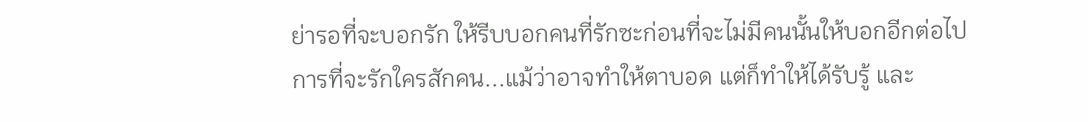ย่ารอที่จะบอกรัก ให้รีบบอกคนที่รักซะก่อนที่จะไม่มีคนนั้นให้บอกอีกต่อไป
การที่จะรักใครสักคน...แม้ว่าอาจทำให้ตาบอด แต่ก็ทำให้ได้รับรู้ และ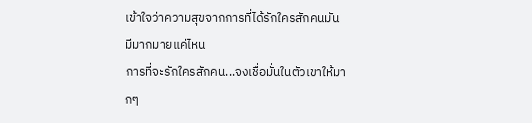เข้าใจว่าความสุขจากการที่ได้รักใครสักคนมันมีมากมายแค่ไหน
การที่จะรักใครสักคน...จงเชื่อมั่นในตัวเขาให้มากๆ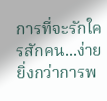การที่จะรักใครสักคน...ง่ายยิ่งกว่าการพ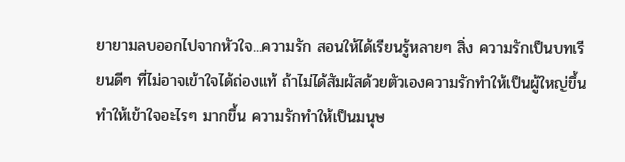ยายามลบออกไปจากหัวใจ...ความรัก สอนให้ได้เรียนรู้หลายๆ สิ่ง ความรักเป็นบทเรียนดีๆ ที่ไม่อาจเข้าใจได้ถ่องแท้ ถ้าไม่ได้สัมผัสด้วยตัวเองความรักทำให้เป็นผู้ใหญ่ขึ้น ทำให้เข้าใจอะไรๆ มากขึ้น ความรักทำให้เป็นมนุษ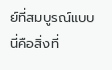ย์ที่สมบูรณ์แบบ
นี่คือสิ่งที่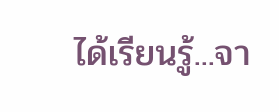ได้เรียนรู้...จา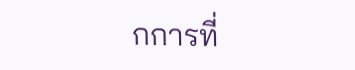กการที่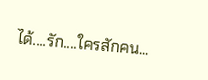ได้....รัก....ใครสักคน...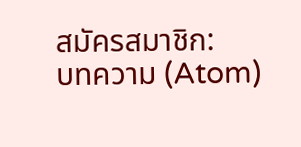สมัครสมาชิก:
บทความ (Atom)